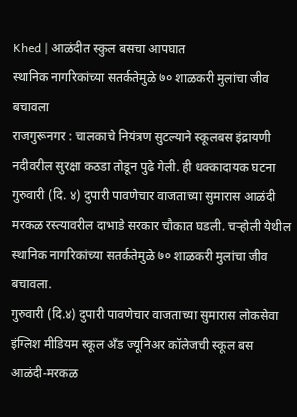Khed | आळंदीत स्कुल बसचा आपघात
स्थानिक नागरिकांच्या सतर्कतेमुळे ७० शाळकरी मुलांचा जीव बचावला
राजगुरूनगर : चालकाचे नियंत्रण सुटल्याने स्कूलबस इंद्रायणी नदीवरील सुरक्षा कठडा तोडून पुढे गेली. ही धक्कादायक घटना गुरुवारी (दि. ४) दुपारी पावणेचार वाजताच्या सुमारास आळंदी मरकळ रस्त्यावरील दाभाडे सरकार चौकात घडली. चऱ्होली येथील स्थानिक नागरिकांच्या सतर्कतेमुळे ७० शाळकरी मुलांचा जीव बचावला.
गुरुवारी (दि.४) दुपारी पावणेचार वाजताच्या सुमारास लोकसेवा इंग्लिश मीडियम स्कूल अँड ज्यूनिअर कॉलेजची स्कूल बस आळंदी-मरकळ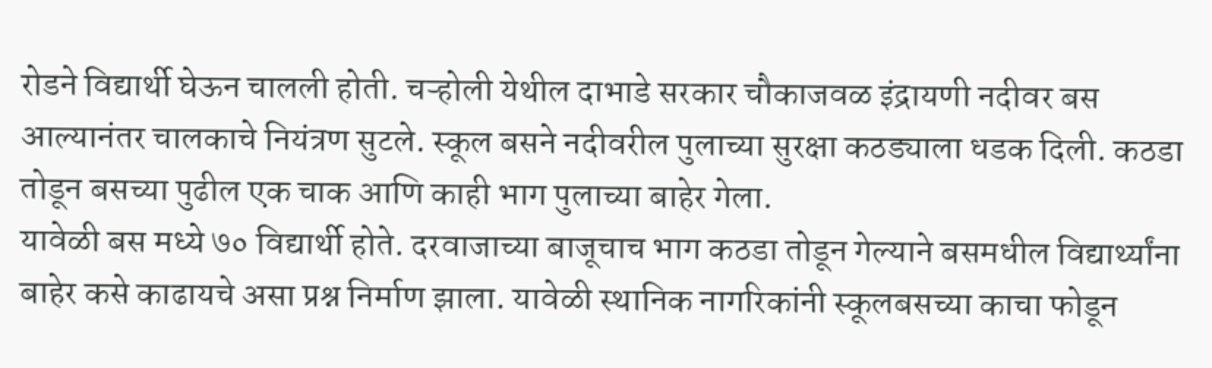रोडने विद्यार्थी घेऊन चालली होती. चऱ्होली येथील दाभाडे सरकार चौकाजवळ इंद्रायणी नदीवर बस आल्यानंतर चालकाचे नियंत्रण सुटले. स्कूल बसने नदीवरील पुलाच्या सुरक्षा कठड्याला धडक दिली. कठडा तोडून बसच्या पुढील एक चाक आणि काही भाग पुलाच्या बाहेर गेला.
यावेळी बस मध्ये ७० विद्यार्थी होते. दरवाजाच्या बाजूचाच भाग कठडा तोडून गेल्याने बसमधील विद्यार्थ्यांना बाहेर कसे काढायचे असा प्रश्न निर्माण झाला. यावेळी स्थानिक नागरिकांनी स्कूलबसच्या काचा फोडून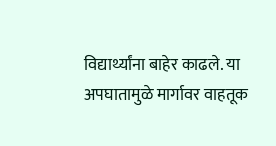विद्यार्थ्यांना बाहेर काढले. या अपघातामुळे मार्गावर वाहतूक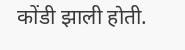कोंडी झाली होती.